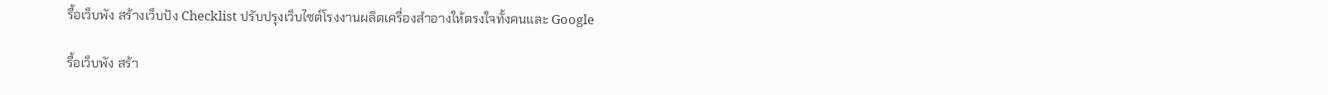รื้อเว็บพัง สร้างเว็บปัง Checklist ปรับปรุงเว็บไซต์โรงงานผลิตเครื่องสำอางให้ตรงใจทั้งคนและ Google

รื้อเว็บพัง สร้า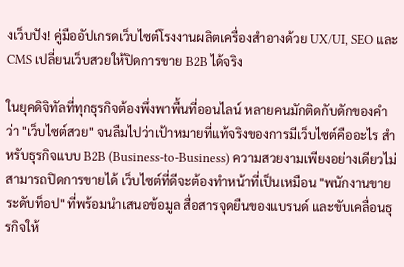งเว็บปัง! คู่มืออัปเกรดเว็บไซต์โรงงานผลิตเครื่องสำอางด้วย UX/UI, SEO และ CMS เปลี่ยนเว็บสวยให้ปิดการขาย B2B ได้จริง

ในยุคดิจิทัลที่ทุกธุรกิจต้องพึ่งพาพื้นที่ออนไลน์ หลายคนมักติดกับดักของคำว่า "เว็บไซต์สวย" จนลืมไปว่าเป้าหมายที่แท้จริงของการมีเว็บไซต์คืออะไร สำหรับธุรกิจแบบ B2B (Business-to-Business) ความสวยงามเพียงอย่างเดียวไม่สามารถปิดการขายได้ เว็บไซต์ที่ดีจะต้องทำหน้าที่เป็นเหมือน "พนักงานขายระดับท็อป" ที่พร้อมนำเสนอข้อมูล สื่อสารจุดยืนของแบรนด์ และขับเคลื่อนธุรกิจให้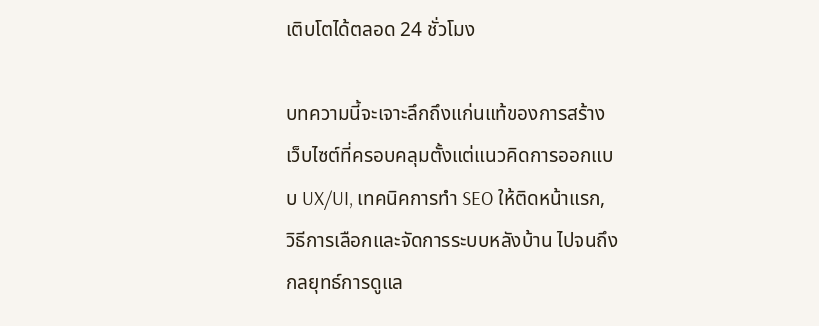เติบโตได้ตลอด 24 ชั่วโมง

บทความนี้จะเจาะลึกถึงแก่นแท้ของการสร้างเว็บไซต์ที่ครอบคลุมตั้งแต่แนวคิดการออกแบบ UX/UI, เทคนิคการทำ SEO ให้ติดหน้าแรก, วิธีการเลือกและจัดการระบบหลังบ้าน ไปจนถึงกลยุทธ์การดูแล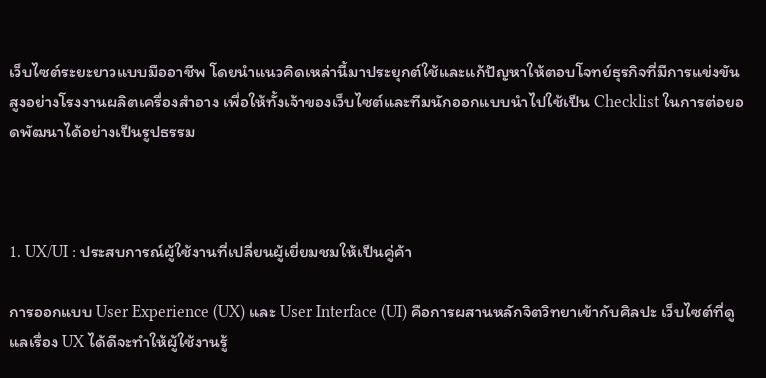เว็บไซต์ระยะยาวแบบมืออาชีพ โดยนำแนวคิดเหล่านี้มาประยุกต์ใช้และแก้ปัญหาให้ตอบโจทย์ธุรกิจที่มีการแข่งขันสูงอย่างโรงงานผลิตเครื่องสำอาง เพื่อให้ทั้งเจ้าของเว็บไซต์และทีมนักออกแบบนำไปใช้เป็น Checklist ในการต่อยอดพัฒนาได้อย่างเป็นรูปธรรม



1. UX/UI : ประสบการณ์ผู้ใช้งานที่เปลี่ยนผู้เยี่ยมชมให้เป็นคู่ค้า

การออกแบบ User Experience (UX) และ User Interface (UI) คือการผสานหลักจิตวิทยาเข้ากับศิลปะ เว็บไซต์ที่ดูแลเรื่อง UX ได้ดีจะทำให้ผู้ใช้งานรู้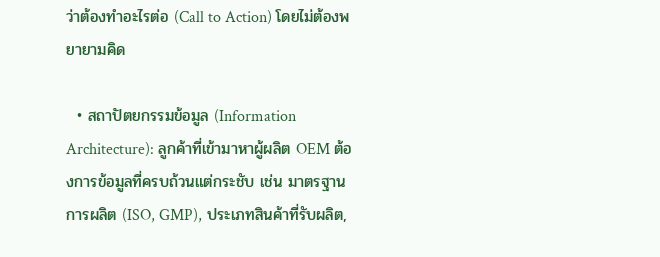ว่าต้องทำอะไรต่อ (Call to Action) โดยไม่ต้องพยายามคิด

  • สถาปัตยกรรมข้อมูล (Information Architecture): ลูกค้าที่เข้ามาหาผู้ผลิต OEM ต้องการข้อมูลที่ครบถ้วนแต่กระชับ เช่น มาตรฐานการผลิต (ISO, GMP), ประเภทสินค้าที่รับผลิต,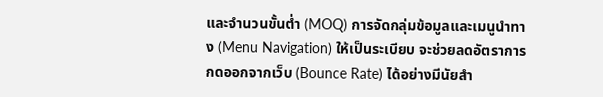และจำนวนขั้นต่ำ (MOQ) การจัดกลุ่มข้อมูลและเมนูนำทาง (Menu Navigation) ให้เป็นระเบียบ จะช่วยลดอัตราการกดออกจากเว็บ (Bounce Rate) ได้อย่างมีนัยสำ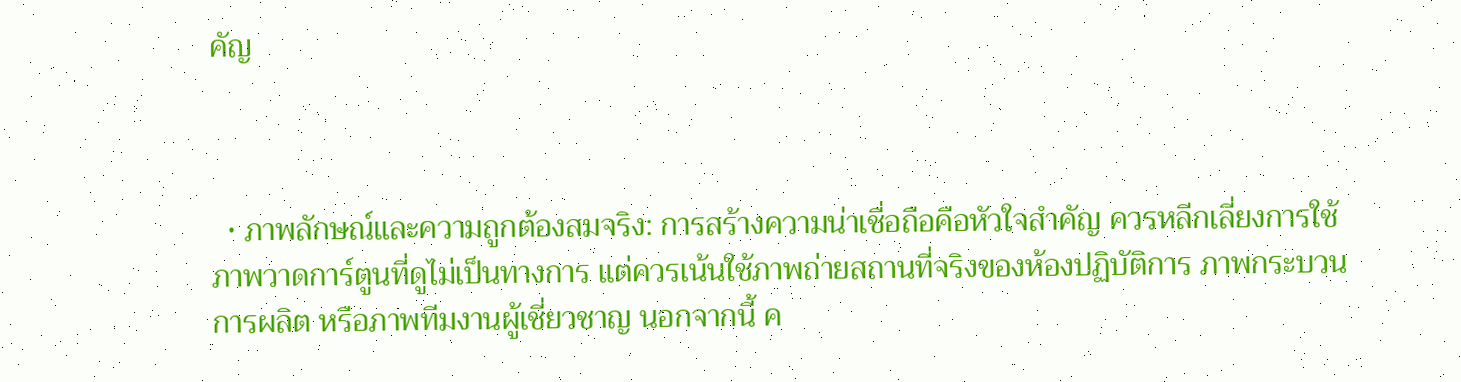คัญ



  • ภาพลักษณ์และความถูกต้องสมจริง: การสร้างความน่าเชื่อถือคือหัวใจสำคัญ ควรหลีกเลี่ยงการใช้ภาพวาดการ์ตูนที่ดูไม่เป็นทางการ แต่ควรเน้นใช้ภาพถ่ายสถานที่จริงของห้องปฏิบัติการ ภาพกระบวนการผลิต หรือภาพทีมงานผู้เชี่ยวชาญ นอกจากนี้ ค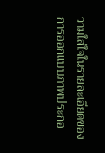วามใส่ใจในรายละเอียดของการออกแบบภาพประกอ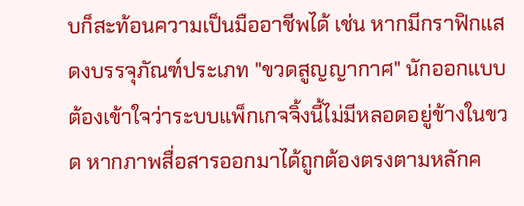บก็สะท้อนความเป็นมืออาชีพได้ เช่น หากมีกราฟิกแสดงบรรจุภัณฑ์ประเภท "ขวดสูญญากาศ" นักออกแบบต้องเข้าใจว่าระบบแพ็กเกจจิ้งนี้ไม่มีหลอดอยู่ข้างในขวด หากภาพสื่อสารออกมาได้ถูกต้องตรงตามหลักค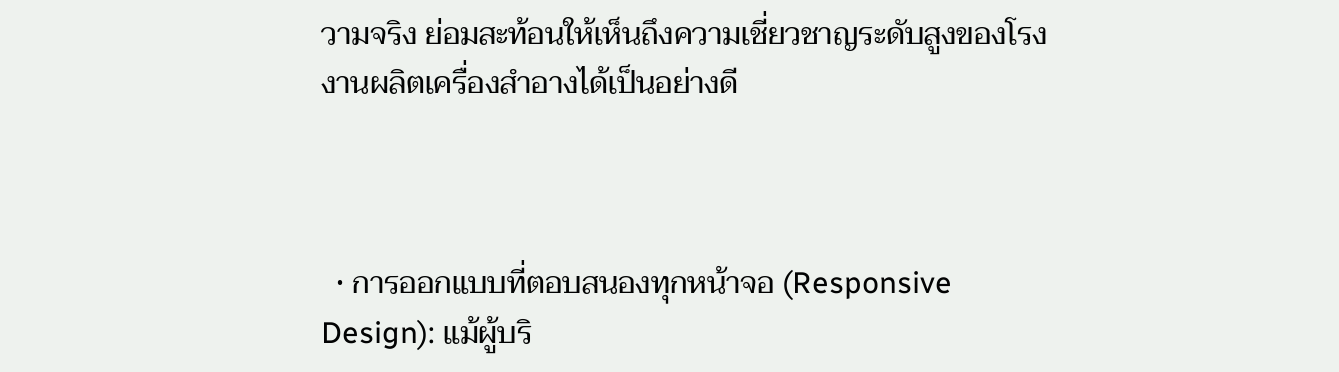วามจริง ย่อมสะท้อนให้เห็นถึงความเชี่ยวชาญระดับสูงของโรงงานผลิตเครื่องสำอางได้เป็นอย่างดี



  • การออกแบบที่ตอบสนองทุกหน้าจอ (Responsive Design): แม้ผู้บริ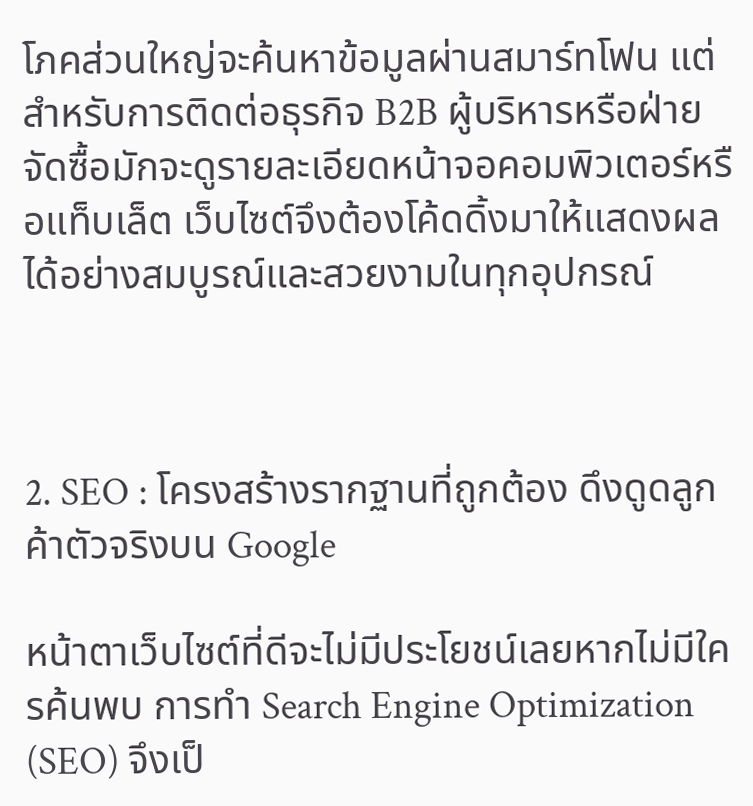โภคส่วนใหญ่จะค้นหาข้อมูลผ่านสมาร์ทโฟน แต่สำหรับการติดต่อธุรกิจ B2B ผู้บริหารหรือฝ่ายจัดซื้อมักจะดูรายละเอียดหน้าจอคอมพิวเตอร์หรือแท็บเล็ต เว็บไซต์จึงต้องโค้ดดิ้งมาให้แสดงผลได้อย่างสมบูรณ์และสวยงามในทุกอุปกรณ์



2. SEO : โครงสร้างรากฐานที่ถูกต้อง ดึงดูดลูกค้าตัวจริงบน Google

หน้าตาเว็บไซต์ที่ดีจะไม่มีประโยชน์เลยหากไม่มีใครค้นพบ การทำ Search Engine Optimization (SEO) จึงเป็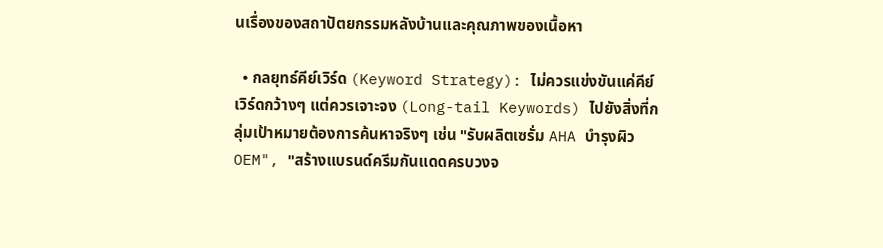นเรื่องของสถาปัตยกรรมหลังบ้านและคุณภาพของเนื้อหา

  • กลยุทธ์คีย์เวิร์ด (Keyword Strategy): ไม่ควรแข่งขันแค่คีย์เวิร์ดกว้างๆ แต่ควรเจาะจง (Long-tail Keywords) ไปยังสิ่งที่กลุ่มเป้าหมายต้องการค้นหาจริงๆ เช่น "รับผลิตเซรั่ม AHA บำรุงผิว OEM", "สร้างแบรนด์ครีมกันแดดครบวงจ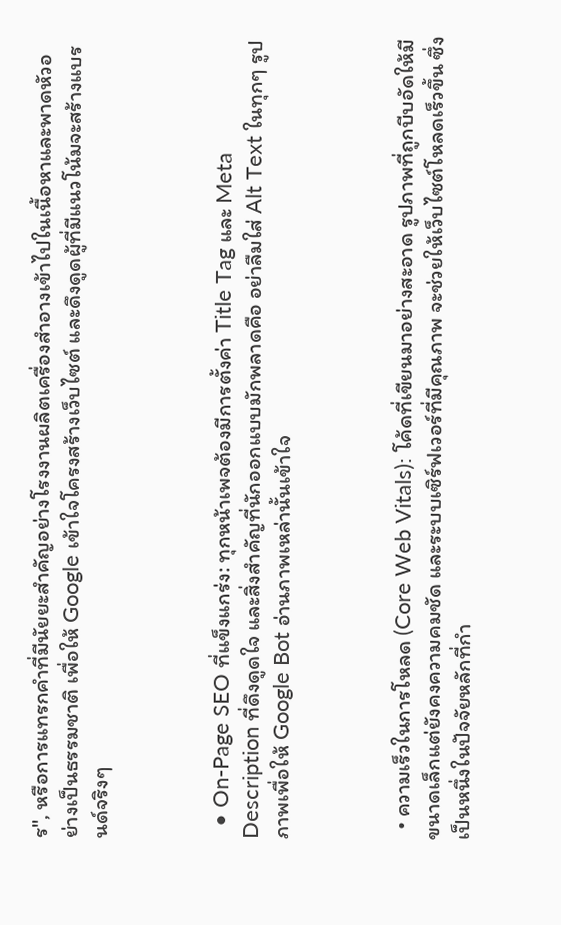ร", หรือการแทรกคำที่มีนัยยะสำคัญอย่างโรงงานผลิตเครื่องสำอางเข้าไปในเนื้อหาและพาดหัวอย่างเป็นธรรมชาติ เพื่อให้ Google เข้าใจโครงสร้างเว็บไซต์ และดึงดูดผู้ที่มีแนวโน้มจะสร้างแบรนด์จริงๆ



  • On-Page SEO ที่แข็งแกร่ง: ทุกหน้าเพจต้องมีการตั้งค่า Title Tag และ Meta Description ที่ดึงดูดใจ และสิ่งสำคัญที่นักออกแบบมักพลาดคือ อย่าลืมใส่ Alt Text ในทุกๆ รูปภาพเพื่อให้ Google Bot อ่านภาพเหล่านั้นเข้าใจ



  • ความเร็วในการโหลด (Core Web Vitals): โค้ดที่เขียนมาอย่างสะอาด รูปภาพที่ถูกบีบอัดให้มีขนาดเล็กแต่ยังคงความคมชัด และระบบเซิร์ฟเวอร์ที่มีคุณภาพ จะช่วยให้เว็บไซต์โหลดเร็วขึ้น ซึ่งเป็นหนึ่งในปัจจัยหลักที่กำ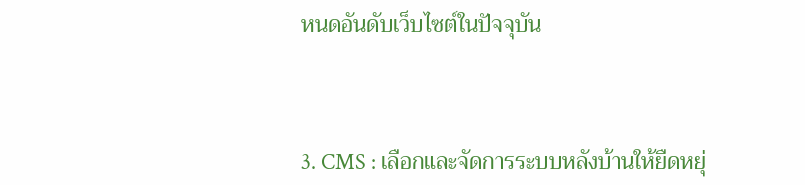หนดอันดับเว็บไซต์ในปัจจุบัน



3. CMS : เลือกและจัดการระบบหลังบ้านให้ยืดหยุ่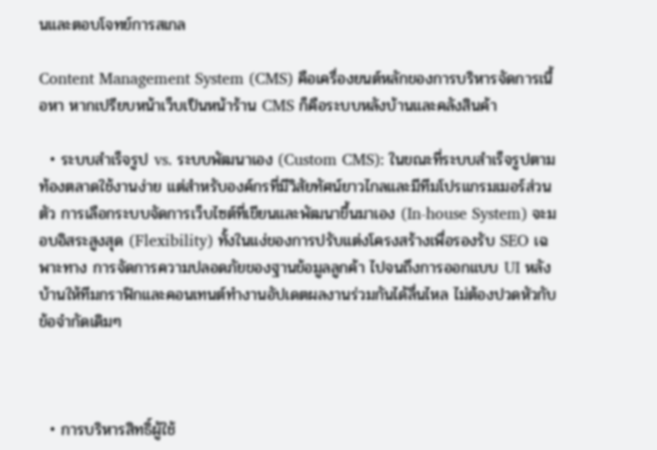นและตอบโจทย์การสเกล

Content Management System (CMS) คือเครื่องยนต์หลักของการบริหารจัดการเนื้อหา หากเปรียบหน้าเว็บเป็นหน้าร้าน CMS ก็คือระบบหลังบ้านและคลังสินค้า

  • ระบบสำเร็จรูป vs. ระบบพัฒนาเอง (Custom CMS): ในขณะที่ระบบสำเร็จรูปตามท้องตลาดใช้งานง่าย แต่สำหรับองค์กรที่มีวิสัยทัศน์ยาวไกลและมีทีมโปรแกรมเมอร์ส่วนตัว การเลือกระบบจัดการเว็บไซต์ที่เขียนและพัฒนาขึ้นมาเอง (In-house System) จะมอบอิสระสูงสุด (Flexibility) ทั้งในแง่ของการปรับแต่งโครงสร้างเพื่อรองรับ SEO เฉพาะทาง การจัดการความปลอดภัยของฐานข้อมูลลูกค้า ไปจนถึงการออกแบบ UI หลังบ้านให้ทีมกราฟิกและคอนเทนต์ทำงานอัปเดตผลงานร่วมกันได้ลื่นไหล ไม่ต้องปวดหัวกับข้อจำกัดเดิมๆ



  • การบริหารสิทธิ์ผู้ใช้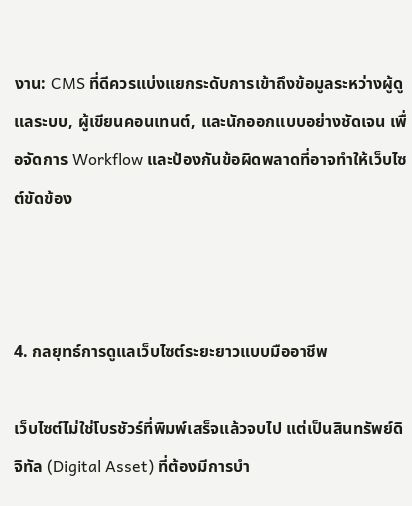งาน: CMS ที่ดีควรแบ่งแยกระดับการเข้าถึงข้อมูลระหว่างผู้ดูแลระบบ, ผู้เขียนคอนเทนต์, และนักออกแบบอย่างชัดเจน เพื่อจัดการ Workflow และป้องกันข้อผิดพลาดที่อาจทำให้เว็บไซต์ขัดข้อง



4. กลยุทธ์การดูแลเว็บไซต์ระยะยาวแบบมืออาชีพ

เว็บไซต์ไม่ใช่โบรชัวร์ที่พิมพ์เสร็จแล้วจบไป แต่เป็นสินทรัพย์ดิจิทัล (Digital Asset) ที่ต้องมีการบำ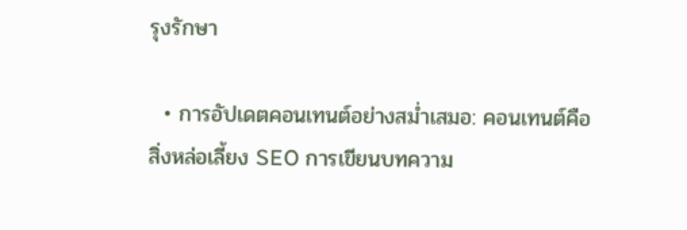รุงรักษา

  • การอัปเดตคอนเทนต์อย่างสม่ำเสมอ: คอนเทนต์คือสิ่งหล่อเลี้ยง SEO การเขียนบทความ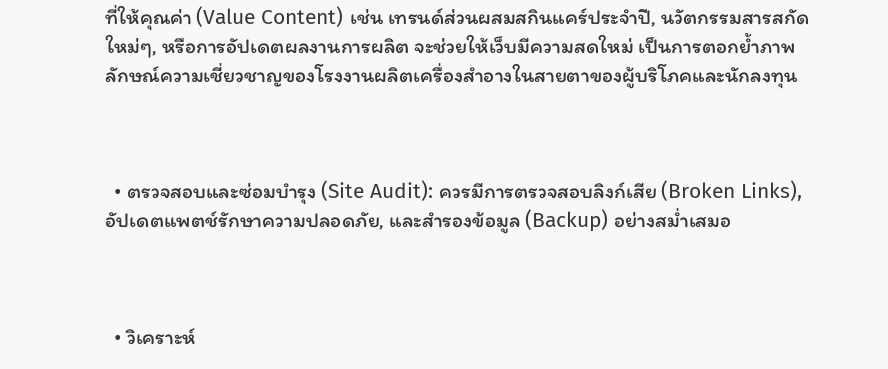ที่ให้คุณค่า (Value Content) เช่น เทรนด์ส่วนผสมสกินแคร์ประจำปี, นวัตกรรมสารสกัดใหม่ๆ, หรือการอัปเดตผลงานการผลิต จะช่วยให้เว็บมีความสดใหม่ เป็นการตอกย้ำภาพลักษณ์ความเชี่ยวชาญของโรงงานผลิตเครื่องสำอางในสายตาของผู้บริโภคและนักลงทุน



  • ตรวจสอบและซ่อมบำรุง (Site Audit): ควรมีการตรวจสอบลิงก์เสีย (Broken Links), อัปเดตแพตช์รักษาความปลอดภัย, และสำรองข้อมูล (Backup) อย่างสม่ำเสมอ



  • วิเคราะห์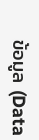ข้อมูล (Data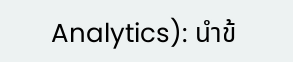Analytics): นำข้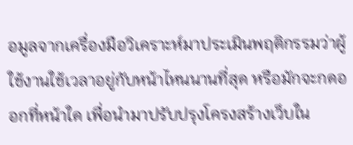อมูลจากเครื่องมือวิเคราะห์มาประเมินพฤติกรรมว่าผู้ใช้งานใช้เวลาอยู่กับหน้าไหนนานที่สุด หรือมักจะกดออกที่หน้าใด เพื่อนำมาปรับปรุงโครงสร้างเว็บใน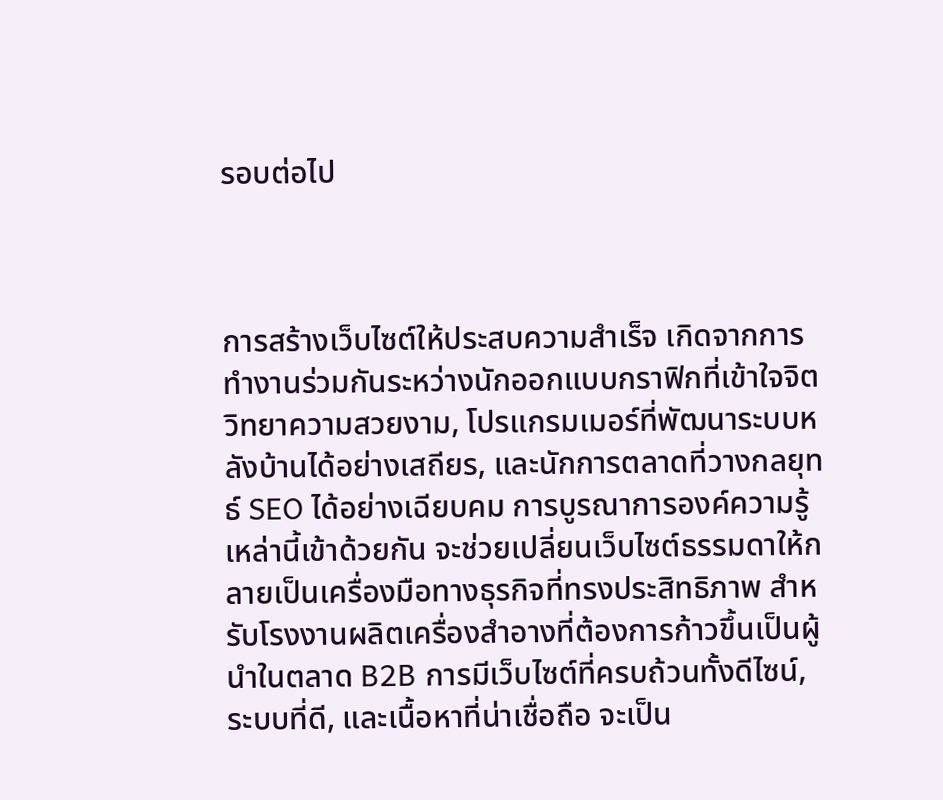รอบต่อไป



การสร้างเว็บไซต์ให้ประสบความสำเร็จ เกิดจากการทำงานร่วมกันระหว่างนักออกแบบกราฟิกที่เข้าใจจิตวิทยาความสวยงาม, โปรแกรมเมอร์ที่พัฒนาระบบหลังบ้านได้อย่างเสถียร, และนักการตลาดที่วางกลยุทธ์ SEO ได้อย่างเฉียบคม การบูรณาการองค์ความรู้เหล่านี้เข้าด้วยกัน จะช่วยเปลี่ยนเว็บไซต์ธรรมดาให้กลายเป็นเครื่องมือทางธุรกิจที่ทรงประสิทธิภาพ สำหรับโรงงานผลิตเครื่องสำอางที่ต้องการก้าวขึ้นเป็นผู้นำในตลาด B2B การมีเว็บไซต์ที่ครบถ้วนทั้งดีไซน์, ระบบที่ดี, และเนื้อหาที่น่าเชื่อถือ จะเป็น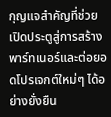กุญแจสำคัญที่ช่วยเปิดประตูสู่การสร้างพาร์ทเนอร์และต่อยอดโปรเจกต์ใหม่ๆ ได้อย่างยั่งยืน